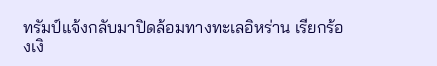ทรัมป์แจ้งกลับมาปิดล้อมทางทะเลอิหร่าน เรียกร้องเงิ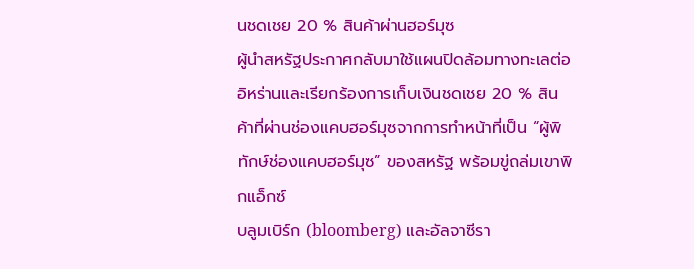นชดเชย 20 % สินค้าผ่านฮอร์มุซ
ผู้นำสหรัฐประกาศกลับมาใช้แผนปิดล้อมทางทะเลต่ออิหร่านและเรียกร้องการเก็บเงินชดเชย 20 % สินค้าที่ผ่านช่องแคบฮอร์มุซจากการทำหน้าที่เป็น “ผู้พิทักษ์ช่องแคบฮอร์มุซ” ของสหรัฐ พร้อมขู่ถล่มเขาพิกแอ็กซ์
บลูมเบิร์ก (bloomberg) และอัลจาซีรา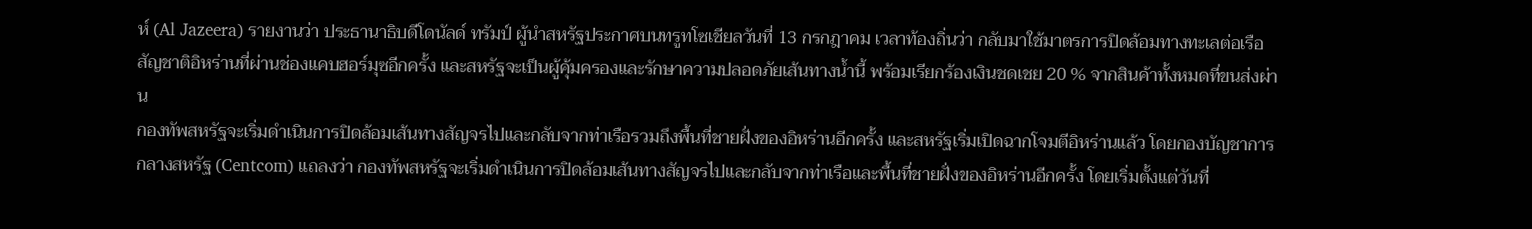ห์ (Al Jazeera) รายงานว่า ประธานาธิบดีโดนัลด์ ทรัมป์ ผู้นำสหรัฐประกาศบนทรูทโซเชียลวันที่ 13 กรกฎาคม เวลาท้องถิ่นว่า กลับมาใช้มาตรการปิดล้อมทางทะเลต่อเรือสัญชาติอิหร่านที่ผ่านช่องแคบฮอร์มุซอีกครั้ง และสหรัฐจะเป็นผู้คุ้มครองและรักษาความปลอดภัยเส้นทางน้ำนี้ พร้อมเรียกร้องเงินชดเชย 20 % จากสินค้าทั้งหมดที่ขนส่งผ่าน
กองทัพสหรัฐจะเริ่มดำเนินการปิดล้อมเส้นทางสัญจรไปและกลับจากท่าเรือรวมถึงพื้นที่ชายฝั่งของอิหร่านอีกครั้ง และสหรัฐเริ่มเปิดฉากโจมตีอิหร่านแล้ว โดยกองบัญชาการกลางสหรัฐ (Centcom) แถลงว่า กองทัพสหรัฐจะเริ่มดำเนินการปิดล้อมเส้นทางสัญจรไปและกลับจากท่าเรือและพื้นที่ชายฝั่งของอิหร่านอีกครั้ง โดยเริ่มตั้งแต่วันที่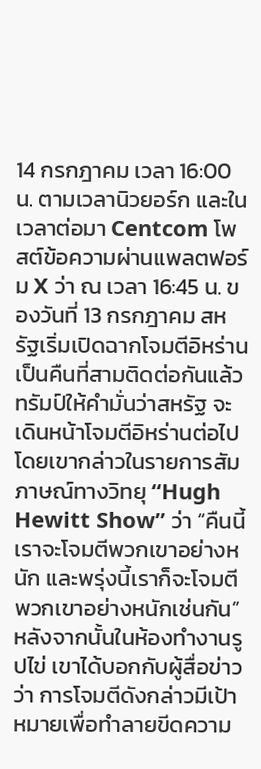14 กรกฎาคม เวลา 16:00 น. ตามเวลานิวยอร์ก และในเวลาต่อมา Centcom โพสต์ข้อความผ่านแพลตฟอร์ม X ว่า ณ เวลา 16:45 น. ของวันที่ 13 กรกฎาคม สหรัฐเริ่มเปิดฉากโจมตีอิหร่านเป็นคืนที่สามติดต่อกันแล้ว
ทรัมป์ให้คำมั่นว่าสหรัฐ จะเดินหน้าโจมตีอิหร่านต่อไป โดยเขากล่าวในรายการสัมภาษณ์ทางวิทยุ “Hugh Hewitt Show” ว่า “คืนนี้เราจะโจมตีพวกเขาอย่างหนัก และพรุ่งนี้เราก็จะโจมตีพวกเขาอย่างหนักเช่นกัน” หลังจากนั้นในห้องทำงานรูปไข่ เขาได้บอกกับผู้สื่อข่าวว่า การโจมตีดังกล่าวมีเป้าหมายเพื่อทำลายขีดความ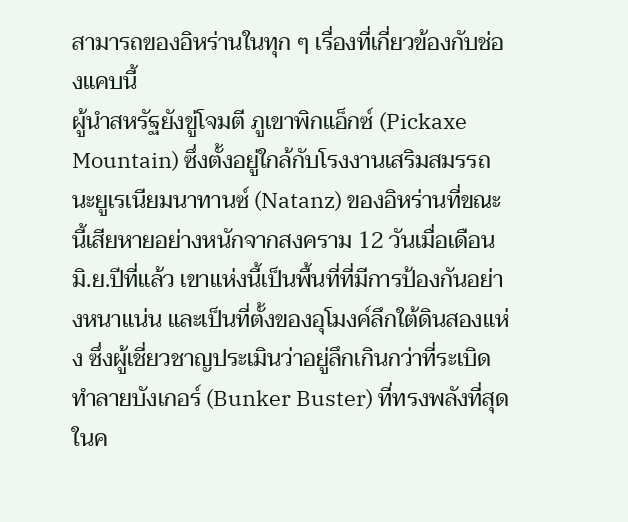สามารถของอิหร่านในทุก ๆ เรื่องที่เกี่ยวข้องกับช่องแคบนี้
ผู้นำสหรัฐยังขู่โจมตี ภูเขาพิกแอ็กซ์ (Pickaxe Mountain) ซึ่งตั้งอยู่ใกล้กับโรงงานเสริมสมรรถนะยูเรเนียมนาทานซ์ (Natanz) ของอิหร่านที่ขณะนี้เสียหายอย่างหนักจากสงคราม 12 วันเมื่อเดือนมิ.ย.ปีที่แล้ว เขาแห่งนี้เป็นพื้นที่ที่มีการป้องกันอย่างหนาแน่น และเป็นที่ตั้งของอุโมงค์ลึกใต้ดินสองแห่ง ซึ่งผู้เชี่ยวชาญประเมินว่าอยู่ลึกเกินกว่าที่ระเบิดทำลายบังเกอร์ (Bunker Buster) ที่ทรงพลังที่สุดในค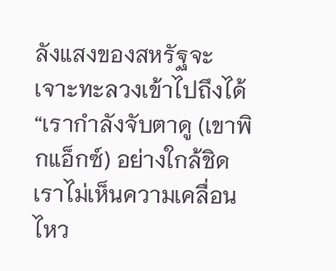ลังแสงของสหรัฐจะเจาะทะลวงเข้าไปถึงได้
“เรากำลังจับตาดู (เขาพิกแอ็กซ์) อย่างใกล้ชิด เราไม่เห็นความเคลื่อนไหว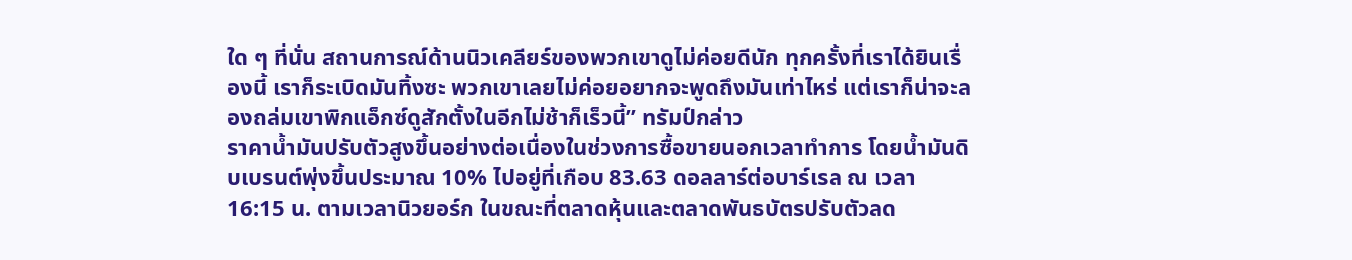ใด ๆ ที่นั่น สถานการณ์ด้านนิวเคลียร์ของพวกเขาดูไม่ค่อยดีนัก ทุกครั้งที่เราได้ยินเรื่องนี้ เราก็ระเบิดมันทิ้งซะ พวกเขาเลยไม่ค่อยอยากจะพูดถึงมันเท่าไหร่ แต่เราก็น่าจะลองถล่มเขาพิกแอ็กซ์ดูสักตั้งในอีกไม่ช้าก็เร็วนี้” ทรัมป์กล่าว
ราคาน้ำมันปรับตัวสูงขึ้นอย่างต่อเนื่องในช่วงการซื้อขายนอกเวลาทำการ โดยน้ำมันดิบเบรนต์พุ่งขึ้นประมาณ 10% ไปอยู่ที่เกือบ 83.63 ดอลลาร์ต่อบาร์เรล ณ เวลา 16:15 น. ตามเวลานิวยอร์ก ในขณะที่ตลาดหุ้นและตลาดพันธบัตรปรับตัวลด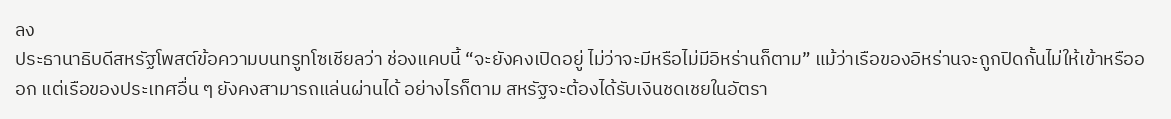ลง
ประธานาธิบดีสหรัฐโพสต์ข้อความบนทรูทโซเชียลว่า ช่องแคบนี้ “จะยังคงเปิดอยู่ ไม่ว่าจะมีหรือไม่มีอิหร่านก็ตาม” แม้ว่าเรือของอิหร่านจะถูกปิดกั้นไม่ให้เข้าหรือออก แต่เรือของประเทศอื่น ๆ ยังคงสามารถแล่นผ่านได้ อย่างไรก็ตาม สหรัฐจะต้องได้รับเงินชดเชยในอัตรา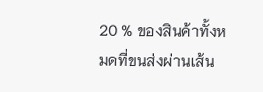20 % ของสินค้าทั้งหมดที่ขนส่งผ่านเส้น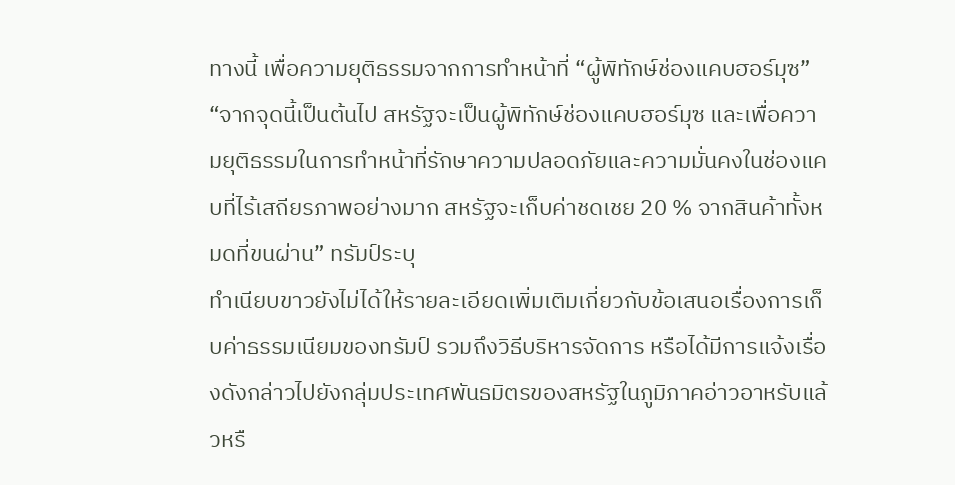ทางนี้ เพื่อความยุติธรรมจากการทำหน้าที่ “ผู้พิทักษ์ช่องแคบฮอร์มุซ”
“จากจุดนี้เป็นต้นไป สหรัฐจะเป็นผู้พิทักษ์ช่องแคบฮอร์มุซ และเพื่อความยุติธรรมในการทำหน้าที่รักษาความปลอดภัยและความมั่นคงในช่องแคบที่ไร้เสถียรภาพอย่างมาก สหรัฐจะเก็บค่าชดเชย 20 % จากสินค้าทั้งหมดที่ขนผ่าน” ทรัมป์ระบุ
ทำเนียบขาวยังไม่ได้ให้รายละเอียดเพิ่มเติมเกี่ยวกับข้อเสนอเรื่องการเก็บค่าธรรมเนียมของทรัมป์ รวมถึงวิธีบริหารจัดการ หรือได้มีการแจ้งเรื่องดังกล่าวไปยังกลุ่มประเทศพันธมิตรของสหรัฐในภูมิภาคอ่าวอาหรับแล้วหรื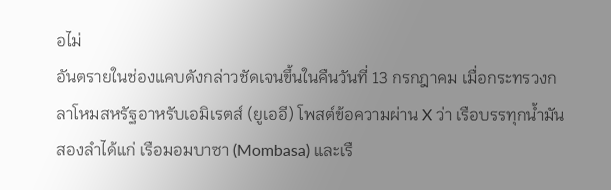อไม่
อันตรายในช่องแคบดังกล่าวชัดเจนขึ้นในคืนวันที่ 13 กรกฎาคม เมื่อกระทรวงกลาโหมสหรัฐอาหรับเอมิเรตส์ (ยูเออี) โพสต์ข้อความผ่าน X ว่า เรือบรรทุกน้ำมันสองลำได้แก่ เรือมอมบาซา (Mombasa) และเรื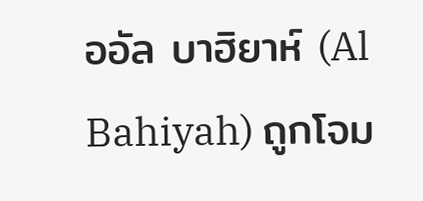ออัล บาฮิยาห์ (Al Bahiyah) ถูกโจม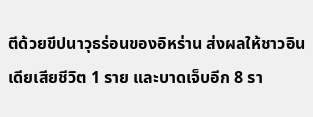ตีด้วยขีปนาวุธร่อนของอิหร่าน ส่งผลให้ชาวอินเดียเสียชีวิต 1 ราย และบาดเจ็บอีก 8 รา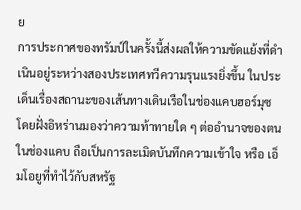ย
การประกาศของทรัมป์ในครั้งนี้ส่งผลให้ความขัดแย้งที่ดำเนินอยู่ระหว่างสองประเทศทวีความรุนแรงยิ่งขึ้น ในประเด็นเรื่องสถานะของเส้นทางเดินเรือในช่องแคบฮอร์มุซ โดยฝั่งอิหร่านมองว่าความท้าทายใด ๆ ต่ออำนาจของตนในช่องแคบ ถือเป็นการละเมิดบันทึกความเข้าใจ หรือ เอ็มโอยูที่ทำไว้กับสหรัฐ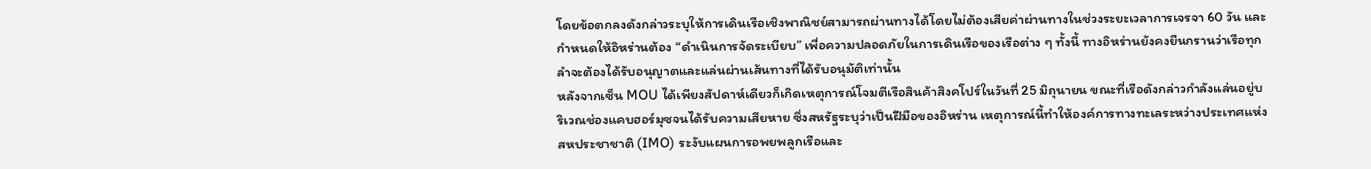โดยข้อตกลงดังกล่าวระบุให้การเดินเรือเชิงพาณิชย์สามารถผ่านทางได้โดยไม่ต้องเสียค่าผ่านทางในช่วงระยะเวลาการเจรจา 60 วัน และกำหนดให้อิหร่านต้อง “ดำเนินการจัดระเบียบ” เพื่อความปลอดภัยในการเดินเรือของเรือต่าง ๆ ทั้งนี้ ทางอิหร่านยังคงยืนกรานว่าเรือทุกลำจะต้องได้รับอนุญาตและแล่นผ่านเส้นทางที่ได้รับอนุมัติเท่านั้น
หลังจากเซ็น MOU ได้เพียงสัปดาห์เดียวก็เกิดเหตุการณ์โจมตีเรือสินค้าสิงคโปร์ในวันที่ 25 มิถุนายน ขณะที่เรือดังกล่าวกำลังแล่นอยู่บริเวณช่องแคบฮอร์มุซจนได้รับความเสียหาย ซึ่งสหรัฐระบุว่าเป็นฝีมือของอิหร่าน เหตุการณ์นี้ทำให้องค์การทางทะเลระหว่างประเทศแห่งสหประชาชาติ (IMO) ระงับแผนการอพยพลูกเรือและ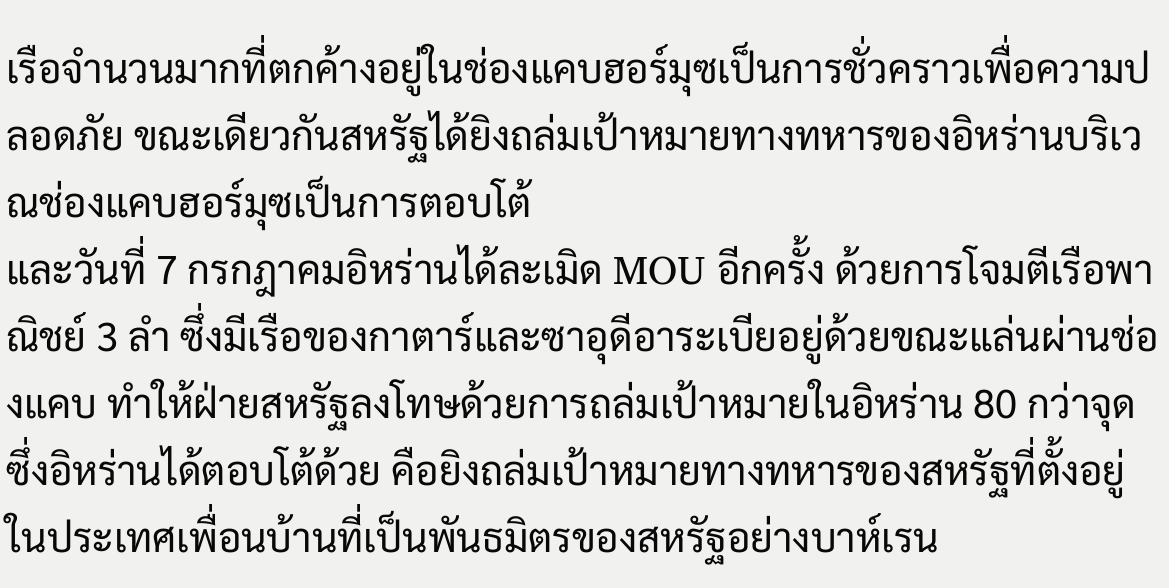เรือจำนวนมากที่ตกค้างอยู่ในช่องแคบฮอร์มุซเป็นการชั่วคราวเพื่อความปลอดภัย ขณะเดียวกันสหรัฐได้ยิงถล่มเป้าหมายทางทหารของอิหร่านบริเวณช่องแคบฮอร์มุซเป็นการตอบโต้
และวันที่ 7 กรกฎาคมอิหร่านได้ละเมิด MOU อีกครั้ง ด้วยการโจมตีเรือพาณิชย์ 3 ลำ ซึ่งมีเรือของกาตาร์และซาอุดีอาระเบียอยู่ด้วยขณะแล่นผ่านช่องแคบ ทำให้ฝ่ายสหรัฐลงโทษด้วยการถล่มเป้าหมายในอิหร่าน 80 กว่าจุด ซึ่งอิหร่านได้ตอบโต้ด้วย คือยิงถล่มเป้าหมายทางทหารของสหรัฐที่ตั้งอยู่ในประเทศเพื่อนบ้านที่เป็นพันธมิตรของสหรัฐอย่างบาห์เรน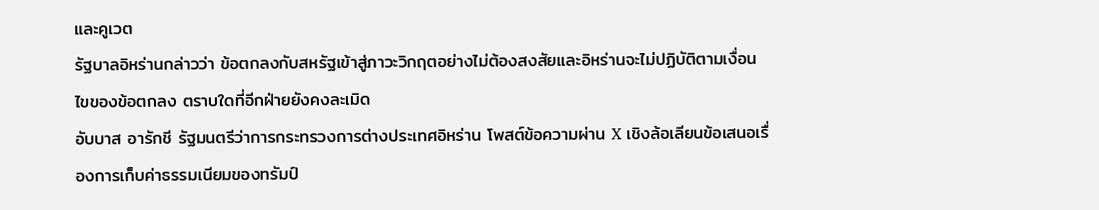และคูเวต
รัฐบาลอิหร่านกล่าวว่า ข้อตกลงกับสหรัฐเข้าสู่ภาวะวิกฤตอย่างไม่ต้องสงสัยและอิหร่านจะไม่ปฏิบัติตามเงื่อนไขของข้อตกลง ตราบใดที่อีกฝ่ายยังคงละเมิด
อับบาส อารักชี รัฐมนตรีว่าการกระทรวงการต่างประเทศอิหร่าน โพสต์ข้อความผ่าน X เชิงล้อเลียนข้อเสนอเรื่องการเก็บค่าธรรมเนียมของทรัมป์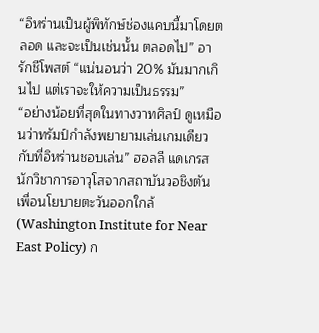“อิหร่านเป็นผู้พิทักษ์ช่องแคบนี้มาโดยตลอด และจะเป็นเช่นนั้น ตลอดไป” อารักชีโพสต์ “แน่นอนว่า 20% มันมากเกินไป แต่เราจะให้ความเป็นธรรม”
“อย่างน้อยที่สุดในทางวาทศิลป์ ดูเหมือนว่าทรัมป์กำลังพยายามเล่นเกมเดียวกับที่อิหร่านชอบเล่น” ฮอลลี แดเกรส นักวิชาการอาวุโสจากสถาบันวอชิงตันเพื่อนโยบายตะวันออกใกล้ (Washington Institute for Near East Policy) ก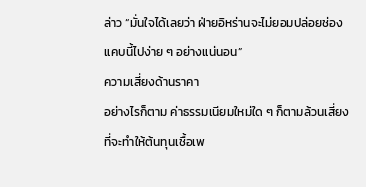ล่าว “มั่นใจได้เลยว่า ฝ่ายอิหร่านจะไม่ยอมปล่อยช่องแคบนี้ไปง่าย ๆ อย่างแน่นอน”
ความเสี่ยงด้านราคา
อย่างไรก็ตาม ค่าธรรมเนียมใหม่ใด ๆ ก็ตามล้วนเสี่ยงที่จะทำให้ต้นทุนเชื้อเพ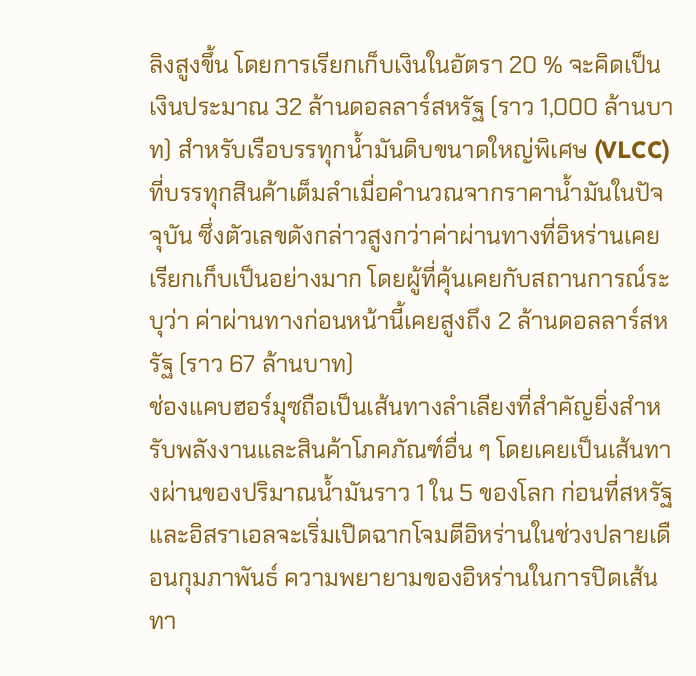ลิงสูงขึ้น โดยการเรียกเก็บเงินในอัตรา 20 % จะคิดเป็นเงินประมาณ 32 ล้านดอลลาร์สหรัฐ (ราว 1,000 ล้านบาท) สำหรับเรือบรรทุกน้ำมันดิบขนาดใหญ่พิเศษ (VLCC) ที่บรรทุกสินค้าเต็มลำเมื่อคำนวณจากราคาน้ำมันในปัจจุบัน ซึ่งตัวเลขดังกล่าวสูงกว่าค่าผ่านทางที่อิหร่านเคยเรียกเก็บเป็นอย่างมาก โดยผู้ที่คุ้นเคยกับสถานการณ์ระบุว่า ค่าผ่านทางก่อนหน้านี้เคยสูงถึง 2 ล้านดอลลาร์สหรัฐ (ราว 67 ล้านบาท)
ช่องแคบฮอร์มุซถือเป็นเส้นทางลำเลียงที่สำคัญยิ่งสำหรับพลังงานและสินค้าโภคภัณฑ์อื่น ๆ โดยเคยเป็นเส้นทางผ่านของปริมาณน้ำมันราว 1 ใน 5 ของโลก ก่อนที่สหรัฐและอิสราเอลจะเริ่มเปิดฉากโจมตีอิหร่านในช่วงปลายเดือนกุมภาพันธ์ ความพยายามของอิหร่านในการปิดเส้นทา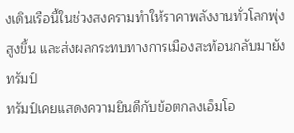งเดินเรือนี้ในช่วงสงครามทำให้ราคาพลังงานทั่วโลกพุ่งสูงขึ้น และส่งผลกระทบทางการเมืองสะท้อนกลับมายังทรัมป์
ทรัมป์เคยแสดงความยินดีกับข้อตกลงเอ็มโอ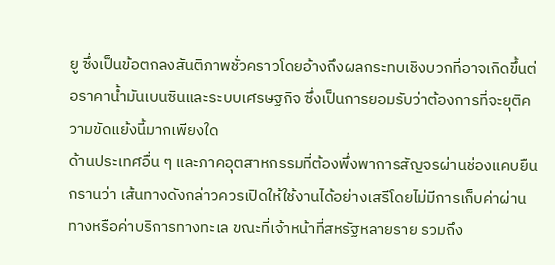ยู ซึ่งเป็นข้อตกลงสันติภาพชั่วคราวโดยอ้างถึงผลกระทบเชิงบวกที่อาจเกิดขึ้นต่อราคาน้ำมันเบนซินและระบบเศรษฐกิจ ซึ่งเป็นการยอมรับว่าต้องการที่จะยุติความขัดแย้งนี้มากเพียงใด
ด้านประเทศอื่น ๆ และภาคอุตสาหกรรมที่ต้องพึ่งพาการสัญจรผ่านช่องแคบยืนกรานว่า เส้นทางดังกล่าวควรเปิดให้ใช้งานได้อย่างเสรีโดยไม่มีการเก็บค่าผ่านทางหรือค่าบริการทางทะเล ขณะที่เจ้าหน้าที่สหรัฐหลายราย รวมถึง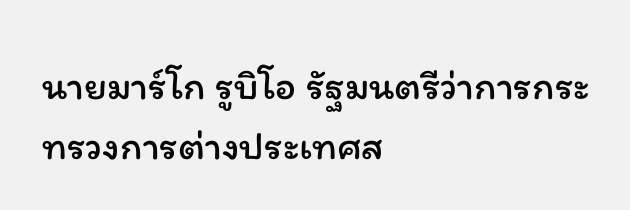นายมาร์โก รูบิโอ รัฐมนตรีว่าการกระทรวงการต่างประเทศส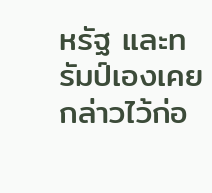หรัฐ และทรัมป์เองเคยกล่าวไว้ก่อ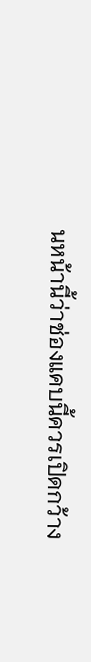นหน้านี้ว่าช่องแคบนี้ควรเปิดกว้าง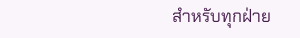สำหรับทุกฝ่าย